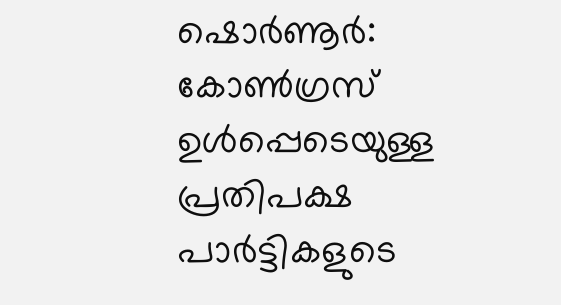ഷൊർണൂർ: കോൺഗ്രസ് ഉൾപ്പെടെയുള്ള പ്രതിപക്ഷ പാർട്ടികളുടെ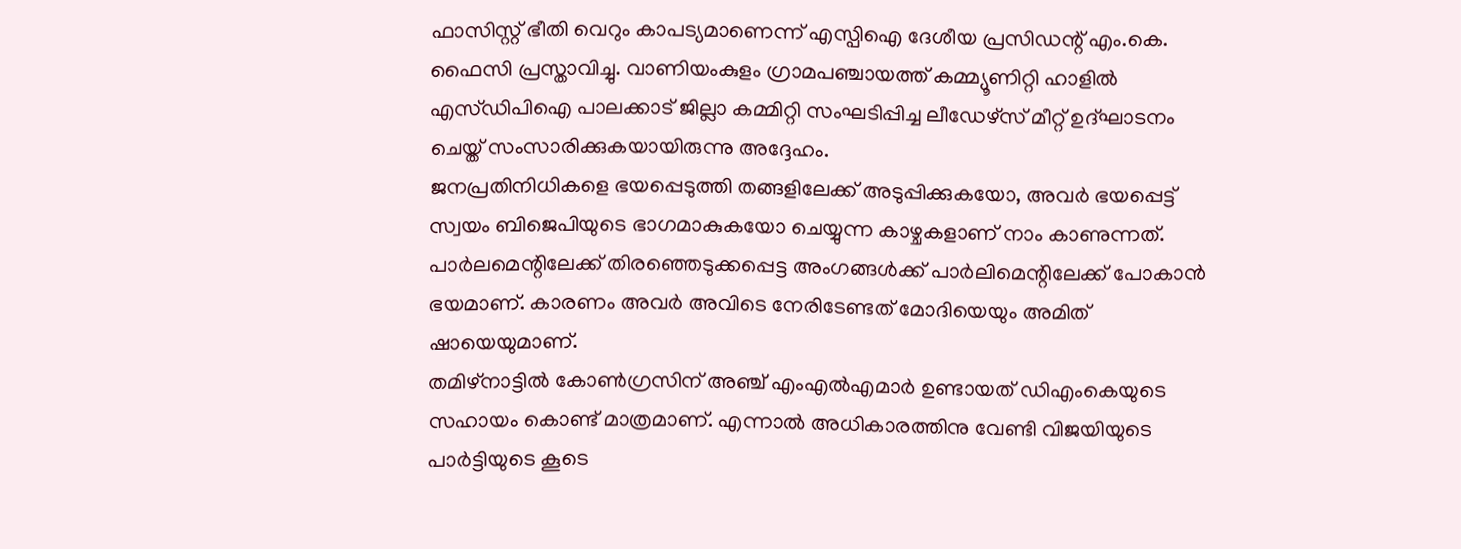ഫാസിസ്റ്റ് ഭീതി വെറും കാപട്യമാണെന്ന് എസ്പിഐ ദേശീയ പ്രസിഡന്റ് എം.കെ. ഫൈസി പ്രസ്താവിച്ചു. വാണിയംകുളം ഗ്രാമപഞ്ചായത്ത് കമ്മ്യൂണിറ്റി ഹാളിൽ എസ്ഡിപിഐ പാലക്കാട് ജില്ലാ കമ്മിറ്റി സംഘടിപ്പിച്ച ലീഡേഴ്സ് മീറ്റ് ഉദ്ഘാടനം ചെയ്ത് സംസാരിക്കുകയായിരുന്നു അദ്ദേഹം.
ജനപ്രതിനിധികളെ ഭയപ്പെടുത്തി തങ്ങളിലേക്ക് അടുപ്പിക്കുകയോ, അവർ ഭയപ്പെട്ട് സ്വയം ബിജെപിയുടെ ഭാഗമാകുകയോ ചെയ്യുന്ന കാഴ്ചകളാണ് നാം കാണുന്നത്. പാർലമെന്റിലേക്ക് തിരഞ്ഞെടുക്കപ്പെട്ട അംഗങ്ങൾക്ക് പാർലിമെന്റിലേക്ക് പോകാൻ ഭയമാണ്. കാരണം അവർ അവിടെ നേരിടേണ്ടത് മോദിയെയും അമിത് ഷായെയുമാണ്.
തമിഴ്നാട്ടിൽ കോൺഗ്രസിന് അഞ്ച് എംഎൽഎമാർ ഉണ്ടായത് ഡിഎംകെയുടെ സഹായം കൊണ്ട് മാത്രമാണ്. എന്നാൽ അധികാരത്തിനു വേണ്ടി വിജയിയുടെ പാർട്ടിയുടെ കൂടെ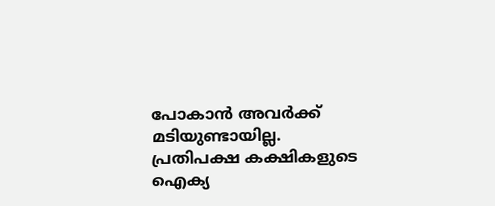പോകാൻ അവർക്ക് മടിയുണ്ടായില്ല. പ്രതിപക്ഷ കക്ഷികളുടെ ഐക്യ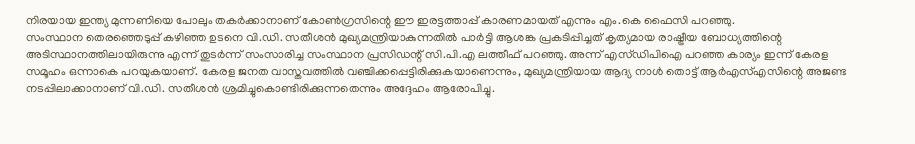നിരയായ ഇന്ത്യ മുന്നണിയെ പോലും തകർക്കാനാണ് കോൺഗ്രസിന്റെ ഈ ഇരട്ടത്താപ്പ് കാരണമായത് എന്നും എം.കെ ഫൈസി പറഞ്ഞു.
സംസ്ഥാന തെരഞ്ഞെടുപ്പ് കഴിഞ്ഞ ഉടനെ വി.ഡി. സതീശൻ മുഖ്യമന്ത്രിയാകുന്നതിൽ പാർട്ടി ആശങ്ക പ്രകടിപ്പിച്ചത് കൃത്യമായ രാഷ്ട്രീയ ബോധ്യത്തിന്റെ അടിസ്ഥാനത്തിലായിരുന്നു എന്ന് തുടർന്ന് സംസാരിച്ച സംസ്ഥാന പ്രസിഡന്റ് സി.പി.എ ലത്തീഫ് പറഞ്ഞു. അന്ന് എസ്ഡിപിഐ പറഞ്ഞ കാര്യം ഇന്ന് കേരള സമൂഹം ഒന്നാകെ പറയുകയാണ്. കേരള ജനത വാസ്തവത്തിൽ വഞ്ചിക്കപ്പെട്ടിരിക്കുകയാണെന്നും, മുഖ്യമന്ത്രിയായ ആദ്യ നാൾ തൊട്ട് ആർഎസ്എസിന്റെ അജണ്ട നടപ്പിലാക്കാനാണ് വി.ഡി. സതീശൻ ശ്രമിച്ചുകൊണ്ടിരിക്കുന്നതെന്നും അദ്ദേഹം ആരോപിച്ചു.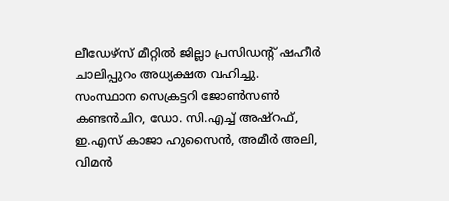ലീഡേഴ്സ് മീറ്റിൽ ജില്ലാ പ്രസിഡന്റ് ഷഹീർ ചാലിപ്പുറം അധ്യക്ഷത വഹിച്ചു. സംസ്ഥാന സെക്രട്ടറി ജോൺസൺ കണ്ടൻചിറ, ഡോ. സി.എച്ച് അഷ്റഫ്, ഇ.എസ് കാജാ ഹുസൈൻ, അമീർ അലി, വിമൻ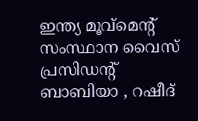ഇന്ത്യ മൂവ്മെന്റ് സംസ്ഥാന വൈസ് പ്രസിഡന്റ് ബാബിയാ , റഷീദ്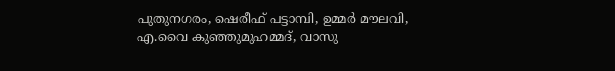പുതുനഗരം, ഷെരീഫ് പട്ടാമ്പി, ഉമ്മർ മൗലവി, എ.വൈ കുഞ്ഞുമുഹമ്മദ്, വാസു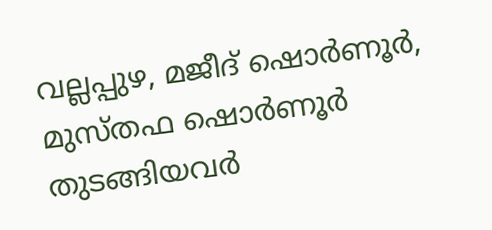വല്ലപ്പുഴ, മജീദ് ഷൊർണൂർ, മുസ്തഫ ഷൊർണൂർ തുടങ്ങിയവർ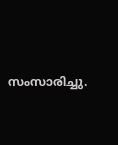സംസാരിച്ചു.